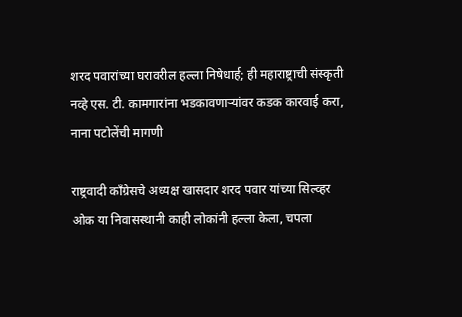शरद पवारांच्या घरावरील हल्ला निषेधार्ह; ही महाराष्ट्राची संस्कृती नव्हे एस. टी. कामगारांना भडकावणाऱ्यांवर कडक कारवाई करा, नाना पटोलेंची मागणी

राष्ट्रवादी काँग्रेसचे अध्यक्ष खासदार शरद पवार यांच्या सिल्व्हर ओक या निवासस्थानी काही लोकांनी हल्ला केला, चपला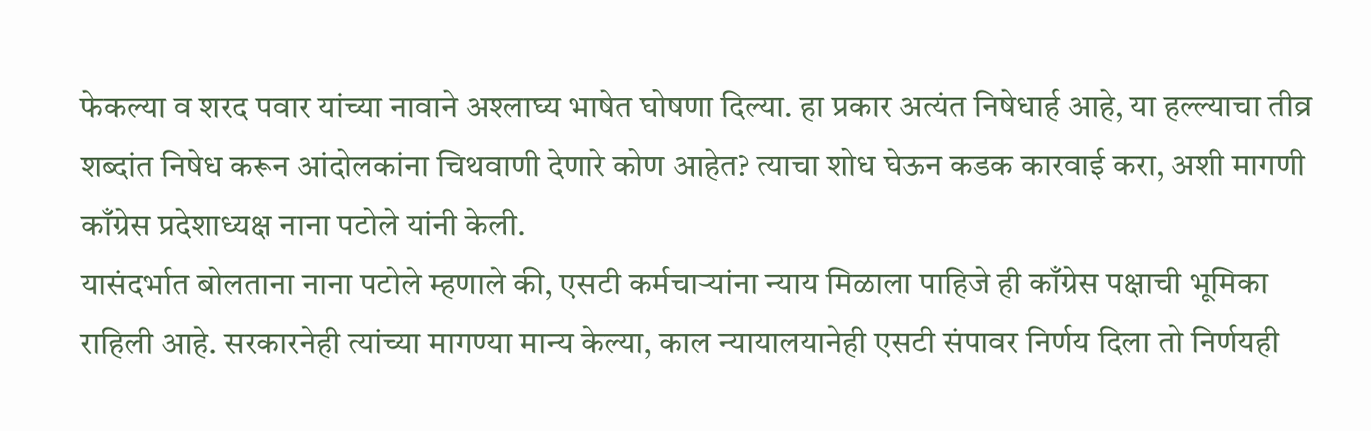फेकल्या व शरद पवार यांच्या नावाने अश्लाघ्य भाषेत घोषणा दिल्या. हा प्रकार अत्यंत निषेधार्ह आहे, या हल्ल्याचा तीव्र शब्दांत निषेध करून आंदोलकांना चिथवाणी देणारे कोण आहेत? त्याचा शोध घेऊन कडक कारवाई करा, अशी मागणी काँग्रेस प्रदेशाध्यक्ष नाना पटोले यांनी केली.
यासंदर्भात बोलताना नाना पटोले म्हणाले की, एसटी कर्मचाऱ्यांना न्याय मिळाला पाहिजे ही काँग्रेस पक्षाची भूमिका राहिली आहे. सरकारनेही त्यांच्या मागण्या मान्य केल्या, काल न्यायालयानेही एसटी संपावर निर्णय दिला तो निर्णयही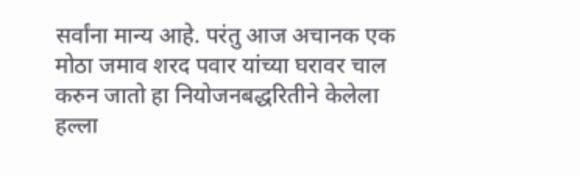सर्वांना मान्य आहे. परंतु आज अचानक एक मोठा जमाव शरद पवार यांच्या घरावर चाल करुन जातो हा नियोजनबद्धरितीने केलेला हल्ला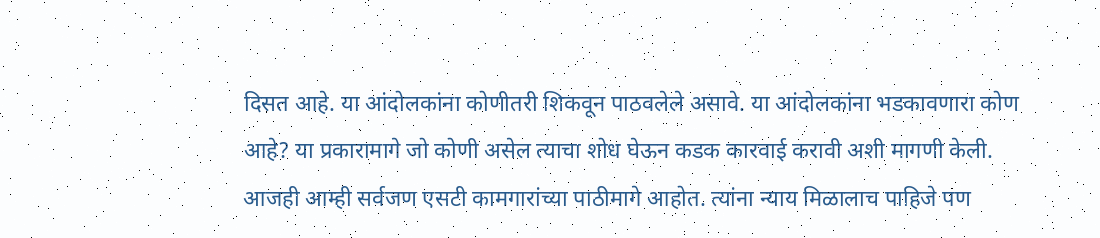दिसत आहे. या आंदोलकांना कोणीतरी शिकवून पाठवलेले असावे. या आंदोलकांना भडकावणारा कोण आहे? या प्रकारामागे जो कोणी असेल त्याचा शोध घेऊन कडक कारवाई करावी अशी मागणी केली.
आजही आम्ही सर्वजण एसटी कामगारांच्या पाठीमागे आहोत. त्यांना न्याय मिळालाच पाहिजे पण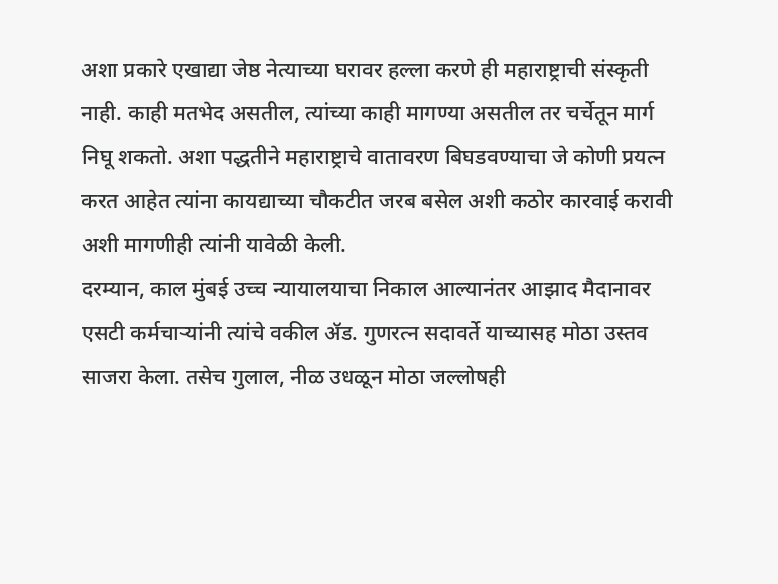अशा प्रकारे एखाद्या जेष्ठ नेत्याच्या घरावर हल्ला करणे ही महाराष्ट्राची संस्कृती नाही. काही मतभेद असतील, त्यांच्या काही मागण्या असतील तर चर्चेतून मार्ग निघू शकतो. अशा पद्धतीने महाराष्ट्राचे वातावरण बिघडवण्याचा जे कोणी प्रयत्न करत आहेत त्यांना कायद्याच्या चौकटीत जरब बसेल अशी कठोर कारवाई करावी अशी मागणीही त्यांनी यावेळी केली.
दरम्यान, काल मुंबई उच्च न्यायालयाचा निकाल आल्यानंतर आझाद मैदानावर एसटी कर्मचाऱ्यांनी त्यांचे वकील ॲड. गुणरत्न सदावर्ते याच्यासह मोठा उस्तव साजरा केला. तसेच गुलाल, नीळ उधळून मोठा जल्लोषही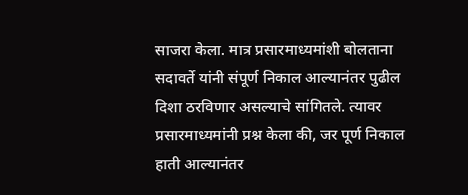साजरा केला. मात्र प्रसारमाध्यमांशी बोलताना सदावर्ते यांनी संपूर्ण निकाल आल्यानंतर पुढील दिशा ठरविणार असल्याचे सांगितले. त्यावर प्रसारमाध्यमांनी प्रश्न केला की, जर पूर्ण निकाल हाती आल्यानंतर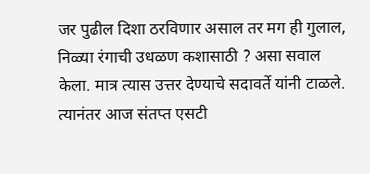जर पुढील दिशा ठरविणार असाल तर मग ही गुलाल, निळ्या रंगाची उधळण कशासाठी ? असा सवाल केला. मात्र त्यास उत्तर देण्याचे सदावर्ते यांनी टाळले.
त्यानंतर आज संतप्त एसटी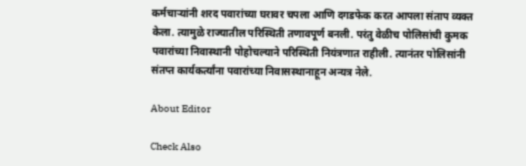कर्मचाऱ्यांनी शरद पवारांच्या घरावर चपला आणि दगडफेक करत आपला संताप व्यक्त केला. त्यामुळे राज्यातील परिस्थिती तणावपूर्ण बनली. परंतु वेळीच पोलिसांची कुमक पवारांच्या निवास्थानी पोहोचल्याने परिस्थिती नियंत्रणात राहीली. त्यानंतर पोलिसांनी संतप्त कार्यकर्त्यांना पवारांच्या निवासस्थानाहून अन्यत्र नेले.

About Editor

Check Also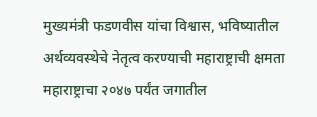मुख्यमंत्री फडणवीस यांचा विश्वास, भविष्यातील अर्थव्यवस्थेचे नेतृत्व करण्याची महाराष्ट्राची क्षमता महाराष्ट्राचा २०४७ पर्यंत जगातील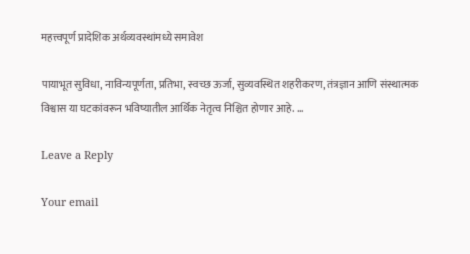महत्त्वपूर्ण प्रादेशिक अर्थव्यवस्थांमध्ये समावेश

पायाभूत सुविधा, नाविन्यपूर्णता, प्रतिभा, स्वच्छ ऊर्जा, सुव्यवस्थित शहरीकरण, तंत्रज्ञान आणि संस्थात्मक विश्वास या घटकांवरून भविष्यातील आर्थिक नेतृत्व निश्चित होणार आहे. …

Leave a Reply

Your email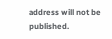address will not be published.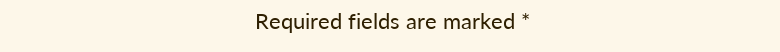Required fields are marked *